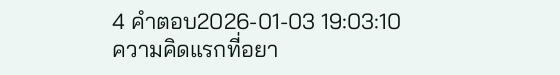4 คำตอบ2026-01-03 19:03:10
ความคิดแรกที่อยา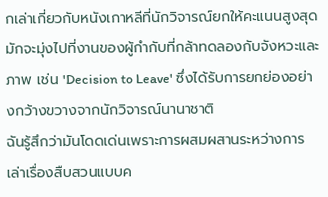กเล่าเกี่ยวกับหนังเกาหลีที่นักวิจารณ์ยกให้คะแนนสูงสุดมักจะมุ่งไปที่งานของผู้กำกับที่กล้าทดลองกับจังหวะและภาพ เช่น 'Decision to Leave' ซึ่งได้รับการยกย่องอย่างกว้างขวางจากนักวิจารณ์นานาชาติ
ฉันรู้สึกว่ามันโดดเด่นเพราะการผสมผสานระหว่างการเล่าเรื่องสืบสวนแบบค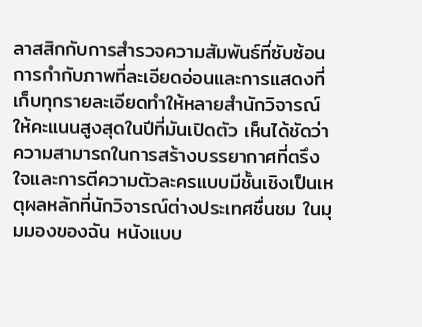ลาสสิกกับการสำรวจความสัมพันธ์ที่ซับซ้อน การกำกับภาพที่ละเอียดอ่อนและการแสดงที่เก็บทุกรายละเอียดทำให้หลายสำนักวิจารณ์ให้คะแนนสูงสุดในปีที่มันเปิดตัว เห็นได้ชัดว่าความสามารถในการสร้างบรรยากาศที่ตรึงใจและการตีความตัวละครแบบมีชั้นเชิงเป็นเหตุผลหลักที่นักวิจารณ์ต่างประเทศชื่นชม ในมุมมองของฉัน หนังแบบ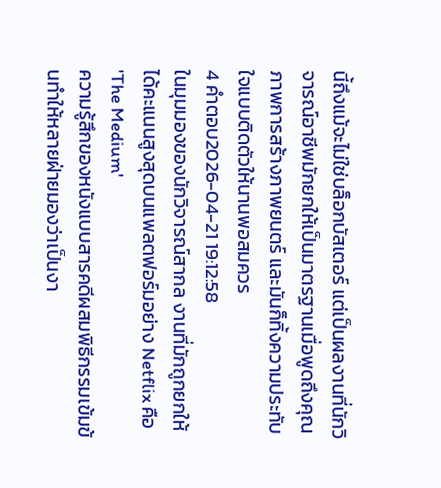นี้ถึงแม้จะไม่ใช่บล็อกบัสเตอร์ แต่เป็นผลงานที่นักวิจารณ์อาชีพมักยกให้เป็นมาตรฐานเมื่อพูดถึงคุณภาพการสร้างภาพยนตร์ และมันก็ทิ้งความประทับใจแบบติดตัวให้นานพอสมควร
4 คำตอบ2026-04-21 19:12:58
ในมุมมองของนักวิจารณ์สากล งานที่มักถูกยกให้ได้คะแนนสูงสุดบนแพลตฟอร์มอย่าง Netflix คือ 'The Medium'
ความรู้สึกของหนังแบบสารคดีผสมพิธีกรรมเข้มข้นทำให้หลายฝ่ายมองว่าเป็นงา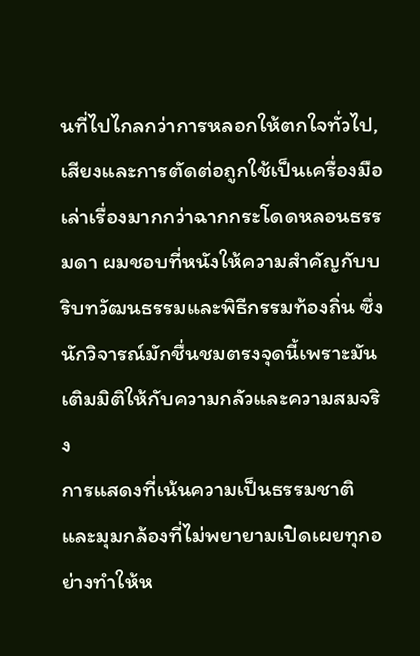นที่ไปไกลกว่าการหลอกให้ตกใจทั่วไป, เสียงและการตัดต่อถูกใช้เป็นเครื่องมือเล่าเรื่องมากกว่าฉากกระโดดหลอนธรรมดา ผมชอบที่หนังให้ความสำคัญกับบริบทวัฒนธรรมและพิธีกรรมท้องถิ่น ซึ่งนักวิจารณ์มักชื่นชมตรงจุดนี้เพราะมันเติมมิติให้กับความกลัวและความสมจริง
การแสดงที่เน้นความเป็นธรรมชาติและมุมกล้องที่ไม่พยายามเปิดเผยทุกอย่างทำให้ห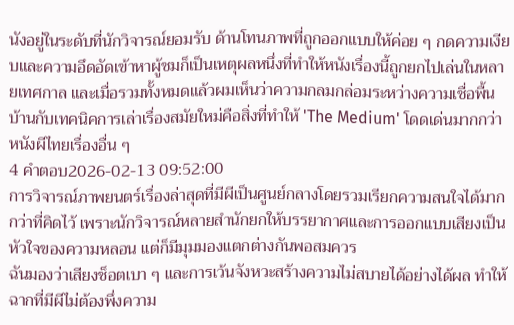นังอยู่ในระดับที่นักวิจารณ์ยอมรับ ด้านโทนภาพที่ถูกออกแบบให้ค่อย ๆ กดความเงียบและความอึดอัดเข้าหาผู้ชมก็เป็นเหตุผลหนึ่งที่ทำให้หนังเรื่องนี้ถูกยกไปเล่นในหลายเทศกาล และเมื่อรวมทั้งหมดแล้วผมเห็นว่าความกลมกล่อมระหว่างความเชื่อพื้นบ้านกับเทคนิคการเล่าเรื่องสมัยใหม่คือสิ่งที่ทำให้ 'The Medium' โดดเด่นมากกว่าหนังผีไทยเรื่องอื่น ๆ
4 คำตอบ2026-02-13 09:52:00
การวิจารณ์ภาพยนตร์เรื่องล่าสุดที่มีผีเป็นศูนย์กลางโดยรวมเรียกความสนใจได้มากกว่าที่คิดไว้ เพราะนักวิจารณ์หลายสำนักยกให้บรรยากาศและการออกแบบเสียงเป็นหัวใจของความหลอน แต่ก็มีมุมมองแตกต่างกันพอสมควร
ฉันมองว่าเสียงช็อตเบา ๆ และการเว้นจังหวะสร้างความไม่สบายได้อย่างได้ผล ทำให้ฉากที่มีผีไม่ต้องพึ่งความ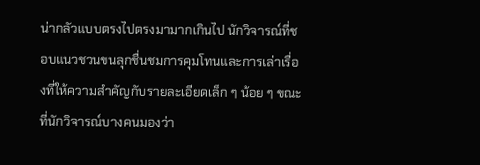น่ากลัวแบบตรงไปตรงมามากเกินไป นักวิจารณ์ที่ชอบแนวชวนขนลุกชื่นชมการคุมโทนและการเล่าเรื่องที่ให้ความสำคัญกับรายละเอียดเล็ก ๆ น้อย ๆ ขณะที่นักวิจารณ์บางคนมองว่า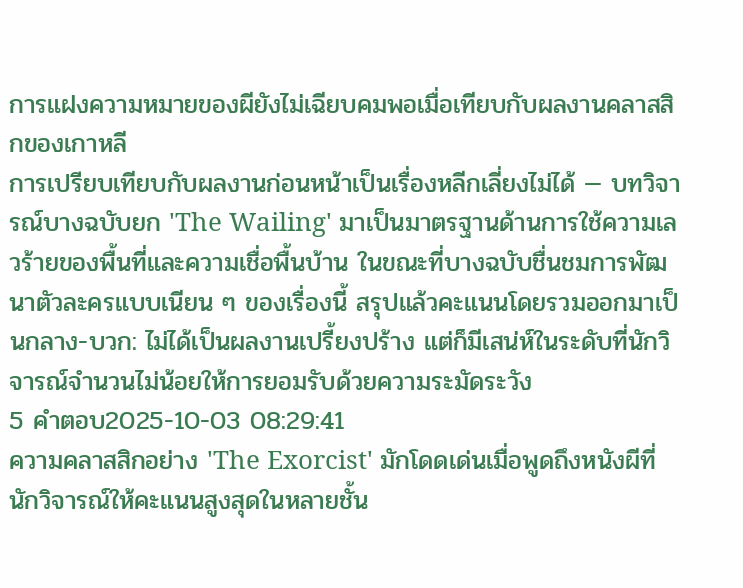การแฝงความหมายของผียังไม่เฉียบคมพอเมื่อเทียบกับผลงานคลาสสิกของเกาหลี
การเปรียบเทียบกับผลงานก่อนหน้าเป็นเรื่องหลีกเลี่ยงไม่ได้ — บทวิจารณ์บางฉบับยก 'The Wailing' มาเป็นมาตรฐานด้านการใช้ความเลวร้ายของพื้นที่และความเชื่อพื้นบ้าน ในขณะที่บางฉบับชื่นชมการพัฒนาตัวละครแบบเนียน ๆ ของเรื่องนี้ สรุปแล้วคะแนนโดยรวมออกมาเป็นกลาง-บวก: ไม่ได้เป็นผลงานเปรี้ยงปร้าง แต่ก็มีเสน่ห์ในระดับที่นักวิจารณ์จำนวนไม่น้อยให้การยอมรับด้วยความระมัดระวัง
5 คำตอบ2025-10-03 08:29:41
ความคลาสสิกอย่าง 'The Exorcist' มักโดดเด่นเมื่อพูดถึงหนังผีที่นักวิจารณ์ให้คะแนนสูงสุดในหลายชั้น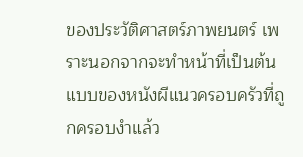ของประวัติศาสตร์ภาพยนตร์ เพราะนอกจากจะทำหน้าที่เป็นต้นแบบของหนังผีแนวครอบครัวที่ถูกครอบงำแล้ว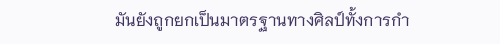มันยังถูกยกเป็นมาตรฐานทางศิลป์ทั้งการกำ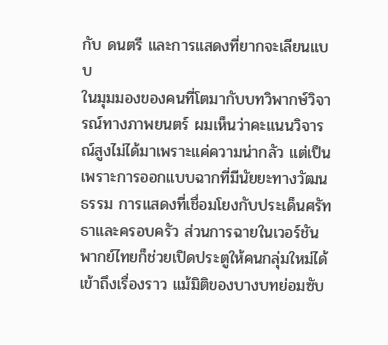กับ ดนตรี และการแสดงที่ยากจะเลียนแบบ
ในมุมมองของคนที่โตมากับบทวิพากษ์วิจารณ์ทางภาพยนตร์ ผมเห็นว่าคะแนนวิจารณ์สูงไม่ได้มาเพราะแค่ความน่ากลัว แต่เป็นเพราะการออกแบบฉากที่มีนัยยะทางวัฒนธรรม การแสดงที่เชื่อมโยงกับประเด็นศรัทธาและครอบครัว ส่วนการฉายในเวอร์ชันพากย์ไทยก็ช่วยเปิดประตูให้คนกลุ่มใหม่ได้เข้าถึงเรื่องราว แม้มิติของบางบทย่อมซับ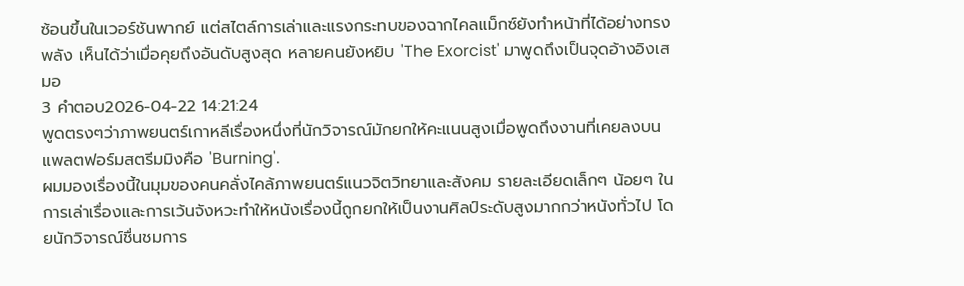ซ้อนขึ้นในเวอร์ชันพากย์ แต่สไตล์การเล่าและแรงกระทบของฉากไคลแม็กซ์ยังทำหน้าที่ได้อย่างทรงพลัง เห็นได้ว่าเมื่อคุยถึงอันดับสูงสุด หลายคนยังหยิบ 'The Exorcist' มาพูดถึงเป็นจุดอ้างอิงเสมอ
3 คำตอบ2026-04-22 14:21:24
พูดตรงๆว่าภาพยนตร์เกาหลีเรื่องหนึ่งที่นักวิจารณ์มักยกให้คะแนนสูงเมื่อพูดถึงงานที่เคยลงบนแพลตฟอร์มสตรีมมิงคือ 'Burning'.
ผมมองเรื่องนี้ในมุมของคนคลั่งไคล้ภาพยนตร์แนวจิตวิทยาและสังคม รายละเอียดเล็กๆ น้อยๆ ในการเล่าเรื่องและการเว้นจังหวะทำให้หนังเรื่องนี้ถูกยกให้เป็นงานศิลป์ระดับสูงมากกว่าหนังทั่วไป โดยนักวิจารณ์ชื่นชมการ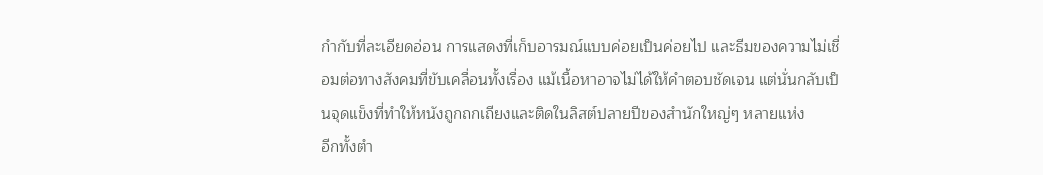กำกับที่ละเอียดอ่อน การแสดงที่เก็บอารมณ์แบบค่อยเป็นค่อยไป และธีมของความไม่เชื่อมต่อทางสังคมที่ขับเคลื่อนทั้งเรื่อง แม้เนื้อหาอาจไม่ได้ให้คำตอบชัดเจน แต่นั่นกลับเป็นจุดแข็งที่ทำให้หนังถูกถกเถียงและติดในลิสต์ปลายปีของสำนักใหญ่ๆ หลายแห่ง
อีกทั้งตำ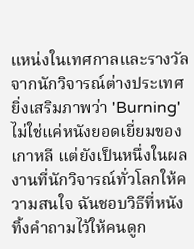แหน่งในเทศกาลและรางวัลจากนักวิจารณ์ต่างประเทศยิ่งเสริมภาพว่า 'Burning' ไม่ใช่แค่หนังยอดเยี่ยมของเกาหลี แต่ยังเป็นหนึ่งในผลงานที่นักวิจารณ์ทั่วโลกให้ความสนใจ ฉันชอบวิธีที่หนังทิ้งคำถามไว้ให้คนดูก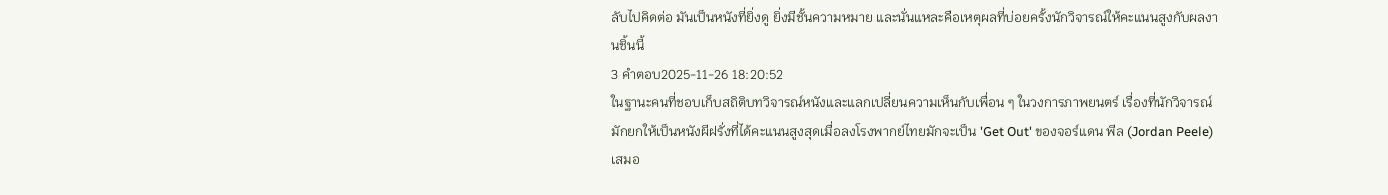ลับไปคิดต่อ มันเป็นหนังที่ยิ่งดู ยิ่งมีชั้นความหมาย และนั่นแหละคือเหตุผลที่บ่อยครั้งนักวิจารณ์ให้คะแนนสูงกับผลงานชิ้นนี้
3 คำตอบ2025-11-26 18:20:52
ในฐานะคนที่ชอบเก็บสถิติบทวิจารณ์หนังและแลกเปลี่ยนความเห็นกับเพื่อน ๆ ในวงการภาพยนตร์ เรื่องที่นักวิจารณ์มักยกให้เป็นหนังผีฝรั่งที่ได้คะแนนสูงสุดเมื่อลงโรงพากย์ไทยมักจะเป็น 'Get Out' ของจอร์แดน พีล (Jordan Peele) เสมอ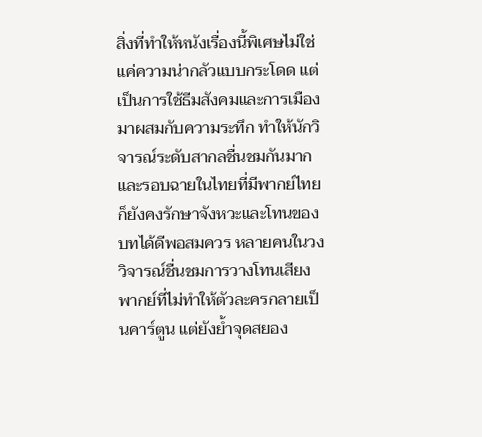สิ่งที่ทำให้หนังเรื่องนี้พิเศษไม่ใช่แค่ความน่ากลัวแบบกระโดด แต่เป็นการใช้ธีมสังคมและการเมืองมาผสมกับความระทึก ทำให้นักวิจารณ์ระดับสากลชื่นชมกันมาก และรอบฉายในไทยที่มีพากย์ไทยก็ยังคงรักษาจังหวะและโทนของบทได้ดีพอสมควร หลายคนในวงวิจารณ์ชื่นชมการวางโทนเสียงพากย์ที่ไม่ทำให้ตัวละครกลายเป็นคาร์ตูน แต่ยังย้ำจุดสยอง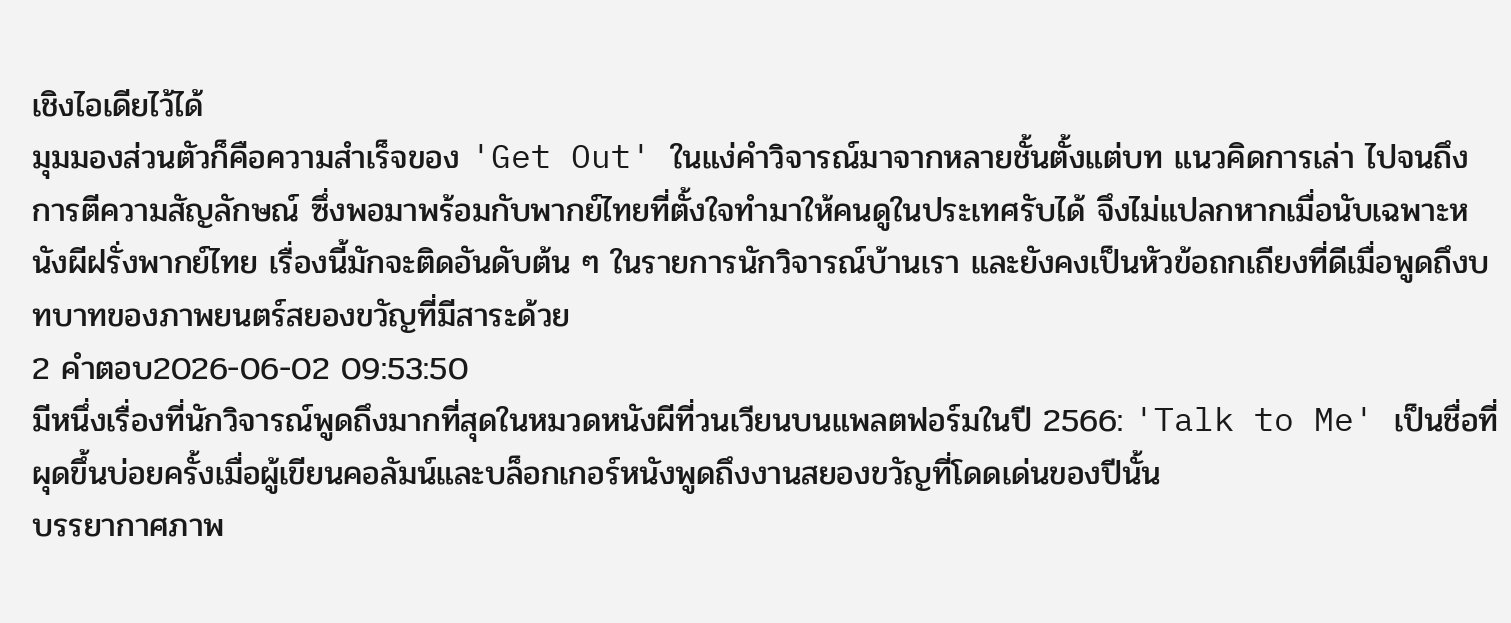เชิงไอเดียไว้ได้
มุมมองส่วนตัวก็คือความสำเร็จของ 'Get Out' ในแง่คำวิจารณ์มาจากหลายชั้นตั้งแต่บท แนวคิดการเล่า ไปจนถึงการตีความสัญลักษณ์ ซึ่งพอมาพร้อมกับพากย์ไทยที่ตั้งใจทำมาให้คนดูในประเทศรับได้ จึงไม่แปลกหากเมื่อนับเฉพาะหนังผีฝรั่งพากย์ไทย เรื่องนี้มักจะติดอันดับต้น ๆ ในรายการนักวิจารณ์บ้านเรา และยังคงเป็นหัวข้อถกเถียงที่ดีเมื่อพูดถึงบทบาทของภาพยนตร์สยองขวัญที่มีสาระด้วย
2 คำตอบ2026-06-02 09:53:50
มีหนึ่งเรื่องที่นักวิจารณ์พูดถึงมากที่สุดในหมวดหนังผีที่วนเวียนบนแพลตฟอร์มในปี 2566: 'Talk to Me' เป็นชื่อที่ผุดขึ้นบ่อยครั้งเมื่อผู้เขียนคอลัมน์และบล็อกเกอร์หนังพูดถึงงานสยองขวัญที่โดดเด่นของปีนั้น
บรรยากาศภาพ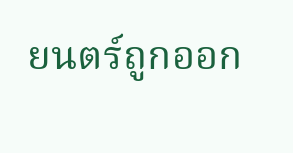ยนตร์ถูกออก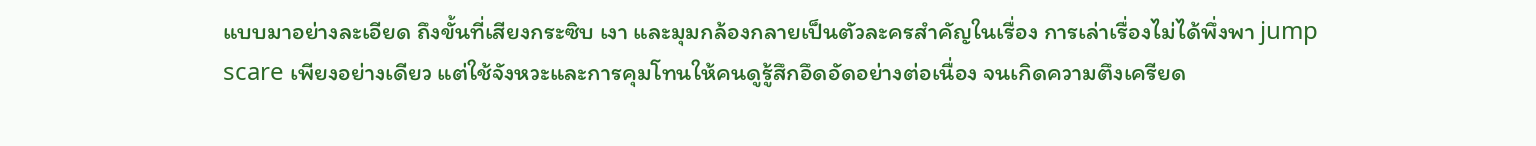แบบมาอย่างละเอียด ถึงขั้นที่เสียงกระซิบ เงา และมุมกล้องกลายเป็นตัวละครสำคัญในเรื่อง การเล่าเรื่องไม่ได้พึ่งพา jump scare เพียงอย่างเดียว แต่ใช้จังหวะและการคุมโทนให้คนดูรู้สึกอึดอัดอย่างต่อเนื่อง จนเกิดความตึงเครียด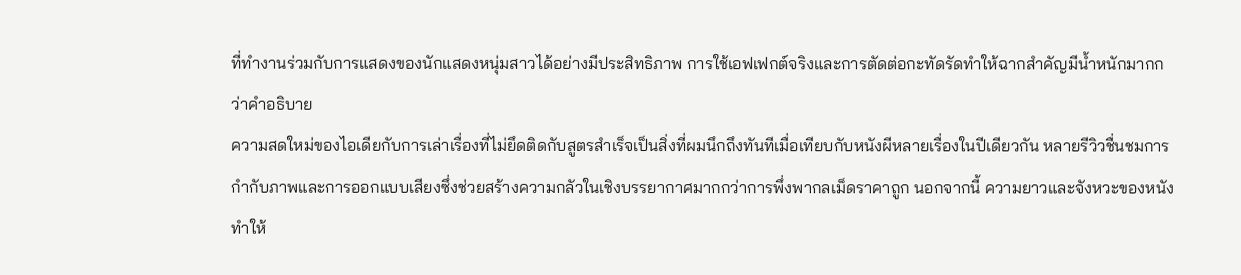ที่ทำงานร่วมกับการแสดงของนักแสดงหนุ่มสาวได้อย่างมีประสิทธิภาพ การใช้เอฟเฟกต์จริงและการตัดต่อกะทัดรัดทำให้ฉากสำคัญมีน้ำหนักมากกว่าคำอธิบาย
ความสดใหม่ของไอเดียกับการเล่าเรื่องที่ไม่ยึดติดกับสูตรสำเร็จเป็นสิ่งที่ผมนึกถึงทันทีเมื่อเทียบกับหนังผีหลายเรื่องในปีเดียวกัน หลายรีวิวชื่นชมการกำกับภาพและการออกแบบเสียงซึ่งช่วยสร้างความกลัวในเชิงบรรยากาศมากกว่าการพึ่งพากลเม็ดราคาถูก นอกจากนี้ ความยาวและจังหวะของหนังทำให้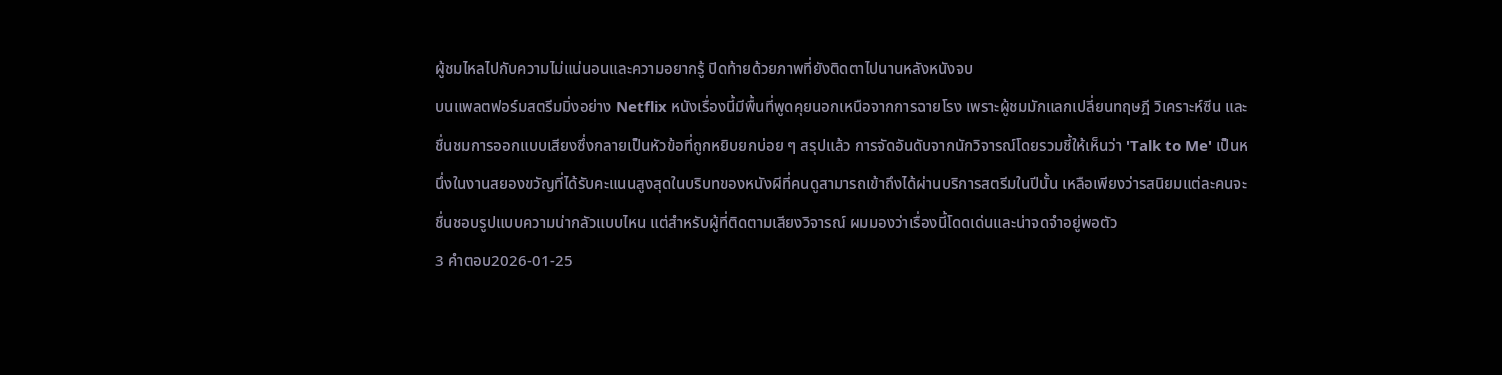ผู้ชมไหลไปกับความไม่แน่นอนและความอยากรู้ ปิดท้ายด้วยภาพที่ยังติดตาไปนานหลังหนังจบ
บนแพลตฟอร์มสตรีมมิ่งอย่าง Netflix หนังเรื่องนี้มีพื้นที่พูดคุยนอกเหนือจากการฉายโรง เพราะผู้ชมมักแลกเปลี่ยนทฤษฎี วิเคราะห์ซีน และชื่นชมการออกแบบเสียงซึ่งกลายเป็นหัวข้อที่ถูกหยิบยกบ่อย ๆ สรุปแล้ว การจัดอันดับจากนักวิจารณ์โดยรวมชี้ให้เห็นว่า 'Talk to Me' เป็นหนึ่งในงานสยองขวัญที่ได้รับคะแนนสูงสุดในบริบทของหนังผีที่คนดูสามารถเข้าถึงได้ผ่านบริการสตรีมในปีนั้น เหลือเพียงว่ารสนิยมแต่ละคนจะชื่นชอบรูปแบบความน่ากลัวแบบไหน แต่สำหรับผู้ที่ติดตามเสียงวิจารณ์ ผมมองว่าเรื่องนี้โดดเด่นและน่าจดจำอยู่พอตัว
3 คำตอบ2026-01-25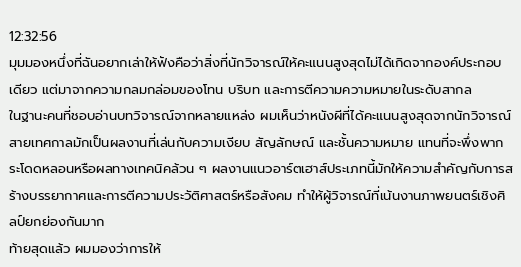12:32:56
มุมมองหนึ่งที่ฉันอยากเล่าให้ฟังคือว่าสิ่งที่นักวิจารณ์ให้คะแนนสูงสุดไม่ได้เกิดจากองค์ประกอบเดียว แต่มาจากความกลมกล่อมของโทน บริบท และการตีความความหมายในระดับสากล
ในฐานะคนที่ชอบอ่านบทวิจารณ์จากหลายแหล่ง ผมเห็นว่าหนังผีที่ได้คะแนนสูงสุดจากนักวิจารณ์สายเทศกาลมักเป็นผลงานที่เล่นกับความเงียบ สัญลักษณ์ และชั้นความหมาย แทนที่จะพึ่งพากระโดดหลอนหรือผลทางเทคนิคล้วน ๆ ผลงานแนวอาร์ตเฮาส์ประเภทนี้มักให้ความสำคัญกับการสร้างบรรยากาศและการตีความประวัติศาสตร์หรือสังคม ทำให้ผู้วิจารณ์ที่เน้นงานภาพยนตร์เชิงศิลป์ยกย่องกันมาก
ท้ายสุดแล้ว ผมมองว่าการให้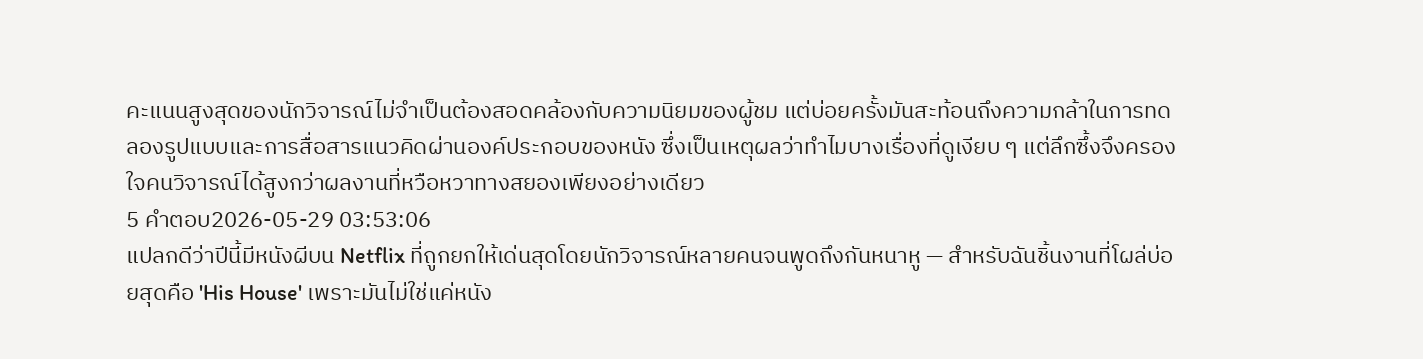คะแนนสูงสุดของนักวิจารณ์ไม่จำเป็นต้องสอดคล้องกับความนิยมของผู้ชม แต่บ่อยครั้งมันสะท้อนถึงความกล้าในการทดลองรูปแบบและการสื่อสารแนวคิดผ่านองค์ประกอบของหนัง ซึ่งเป็นเหตุผลว่าทำไมบางเรื่องที่ดูเงียบ ๆ แต่ลึกซึ้งจึงครองใจคนวิจารณ์ได้สูงกว่าผลงานที่หวือหวาทางสยองเพียงอย่างเดียว
5 คำตอบ2026-05-29 03:53:06
แปลกดีว่าปีนี้มีหนังผีบน Netflix ที่ถูกยกให้เด่นสุดโดยนักวิจารณ์หลายคนจนพูดถึงกันหนาหู — สำหรับฉันชิ้นงานที่โผล่บ่อยสุดคือ 'His House' เพราะมันไม่ใช่แค่หนัง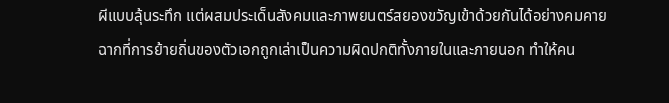ผีแบบลุ้นระทึก แต่ผสมประเด็นสังคมและภาพยนตร์สยองขวัญเข้าด้วยกันได้อย่างคมคาย
ฉากที่การย้ายถิ่นของตัวเอกถูกเล่าเป็นความผิดปกติทั้งภายในและภายนอก ทำให้คน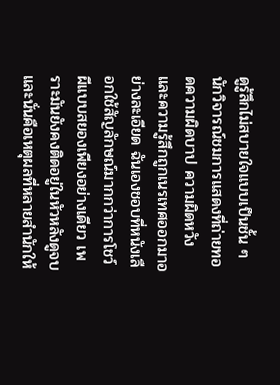ดูรู้สึกไม่สบายใจแบบเป็นชั้น ๆ นักวิจารณ์ชมการแสดงที่ถ่ายทอดความผิดบาป ความผิดหวัง และความรู้สึกถูกเนรเทศออกมาอย่างละเอียด ฉันเองชอบที่หนังเลือกใช้สัญลักษณ์มากกว่าการโชว์ผีแบบสยองเพียงอย่างเดียว เพราะมันยังคงติดอยู่ในหัวหลังดูจบ และนั่นคือเหตุผลที่หลายสำนักให้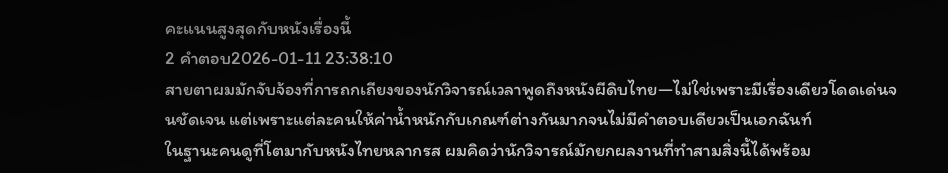คะแนนสูงสุดกับหนังเรื่องนี้
2 คำตอบ2026-01-11 23:38:10
สายตาผมมักจับจ้องที่การถกเถียงของนักวิจารณ์เวลาพูดถึงหนังผีดิบไทย—ไม่ใช่เพราะมีเรื่องเดียวโดดเด่นจนชัดเจน แต่เพราะแต่ละคนให้ค่าน้ำหนักกับเกณฑ์ต่างกันมากจนไม่มีคำตอบเดียวเป็นเอกฉันท์
ในฐานะคนดูที่โตมากับหนังไทยหลากรส ผมคิดว่านักวิจารณ์มักยกผลงานที่ทำสามสิ่งนี้ได้พร้อม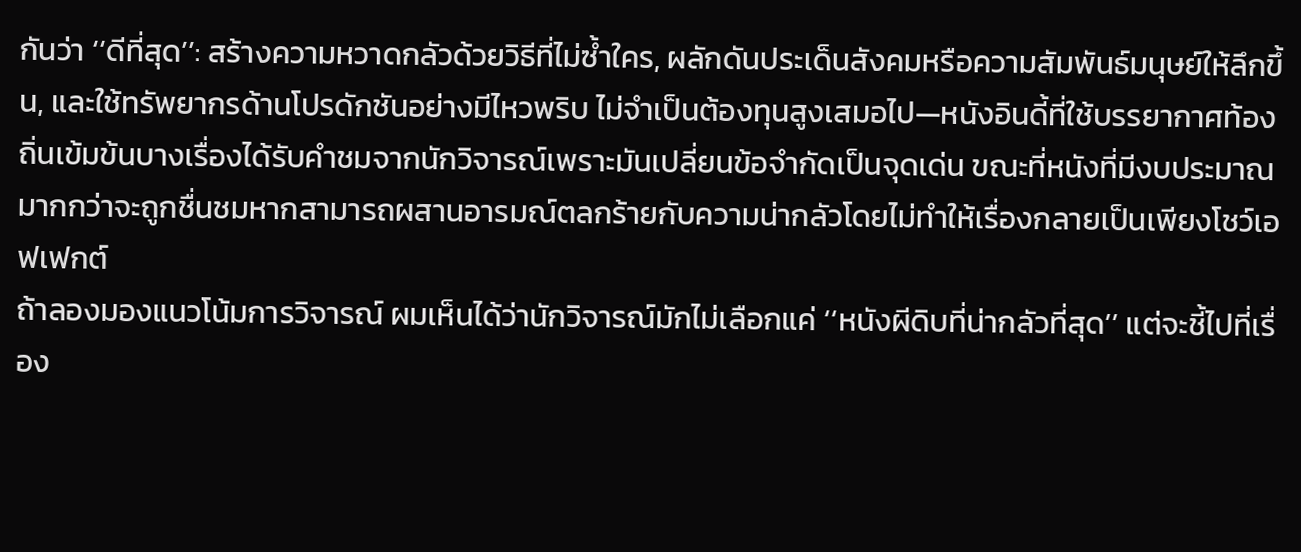กันว่า ‘‘ดีที่สุด’’: สร้างความหวาดกลัวด้วยวิธีที่ไม่ซ้ำใคร, ผลักดันประเด็นสังคมหรือความสัมพันธ์มนุษย์ให้ลึกขึ้น, และใช้ทรัพยากรด้านโปรดักชันอย่างมีไหวพริบ ไม่จำเป็นต้องทุนสูงเสมอไป—หนังอินดี้ที่ใช้บรรยากาศท้องถิ่นเข้มข้นบางเรื่องได้รับคำชมจากนักวิจารณ์เพราะมันเปลี่ยนข้อจำกัดเป็นจุดเด่น ขณะที่หนังที่มีงบประมาณมากกว่าจะถูกชื่นชมหากสามารถผสานอารมณ์ตลกร้ายกับความน่ากลัวโดยไม่ทำให้เรื่องกลายเป็นเพียงโชว์เอฟเฟกต์
ถ้าลองมองแนวโน้มการวิจารณ์ ผมเห็นได้ว่านักวิจารณ์มักไม่เลือกแค่ ‘‘หนังผีดิบที่น่ากลัวที่สุด’’ แต่จะชี้ไปที่เรื่อง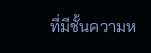ที่มีชั้นความห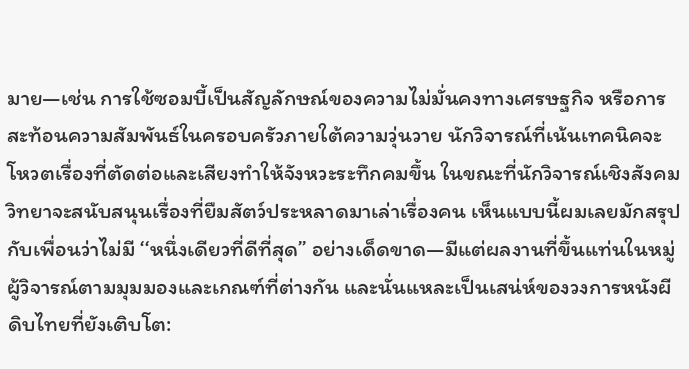มาย—เช่น การใช้ซอมบี้เป็นสัญลักษณ์ของความไม่มั่นคงทางเศรษฐกิจ หรือการสะท้อนความสัมพันธ์ในครอบครัวภายใต้ความวุ่นวาย นักวิจารณ์ที่เน้นเทคนิคจะโหวตเรื่องที่ตัดต่อและเสียงทำให้จังหวะระทึกคมขึ้น ในขณะที่นักวิจารณ์เชิงสังคมวิทยาจะสนับสนุนเรื่องที่ยืมสัตว์ประหลาดมาเล่าเรื่องคน เห็นแบบนี้ผมเลยมักสรุปกับเพื่อนว่าไม่มี ‘‘หนึ่งเดียวที่ดีที่สุด’’ อย่างเด็ดขาด—มีแต่ผลงานที่ขึ้นแท่นในหมู่ผู้วิจารณ์ตามมุมมองและเกณฑ์ที่ต่างกัน และนั่นแหละเป็นเสน่ห์ของวงการหนังผีดิบไทยที่ยังเติบโต: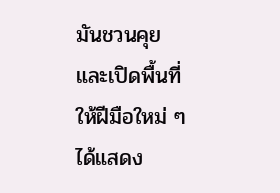มันชวนคุยและเปิดพื้นที่ให้ฝีมือใหม่ ๆ ได้แสดง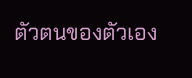ตัวตนของตัวเอง